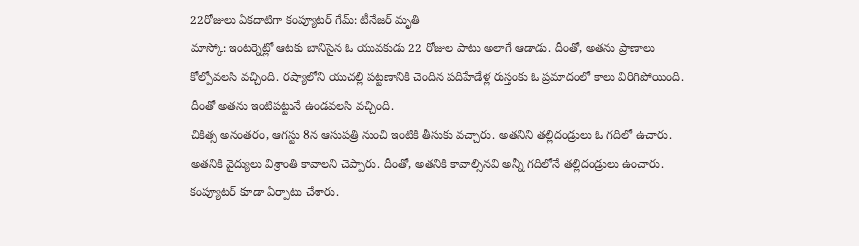22రోజులు ఏకదాటిగా కంప్యూటర్ గేమ్: టీనేజర్ మృతి
మాస్కో: ఇంటర్నెట్లో ఆటకు బానిసైన ఓ యువకుడు 22 రోజుల పాటు అలాగే ఆడాడు. దీంతో, అతను ప్రాణాలు కోల్పోవలసి వచ్చింది. రష్యాలోని యుచల్లి పట్టణానికి చెందిన పదిహేడేళ్ల రుస్తంకు ఓ ప్రమాదంలో కాలు విరిగిపోయింది. దీంతో అతను ఇంటిపట్టునే ఉండవలసి వచ్చింది.
చికిత్స అనంతరం, ఆగస్టు 8న ఆసుపత్రి నుంచి ఇంటికి తీసుకు వచ్చారు. అతనిని తల్లిదండ్రులు ఓ గదిలో ఉచారు. అతనికి వైద్యులు విశ్రాంతి కావాలని చెప్పారు. దీంతో, అతనికి కావాల్సినవి అన్నీ గదిలోనే తల్లిదండ్రులు ఉంచారు. కంప్యూటర్ కూడా ఏర్పాటు చేశారు.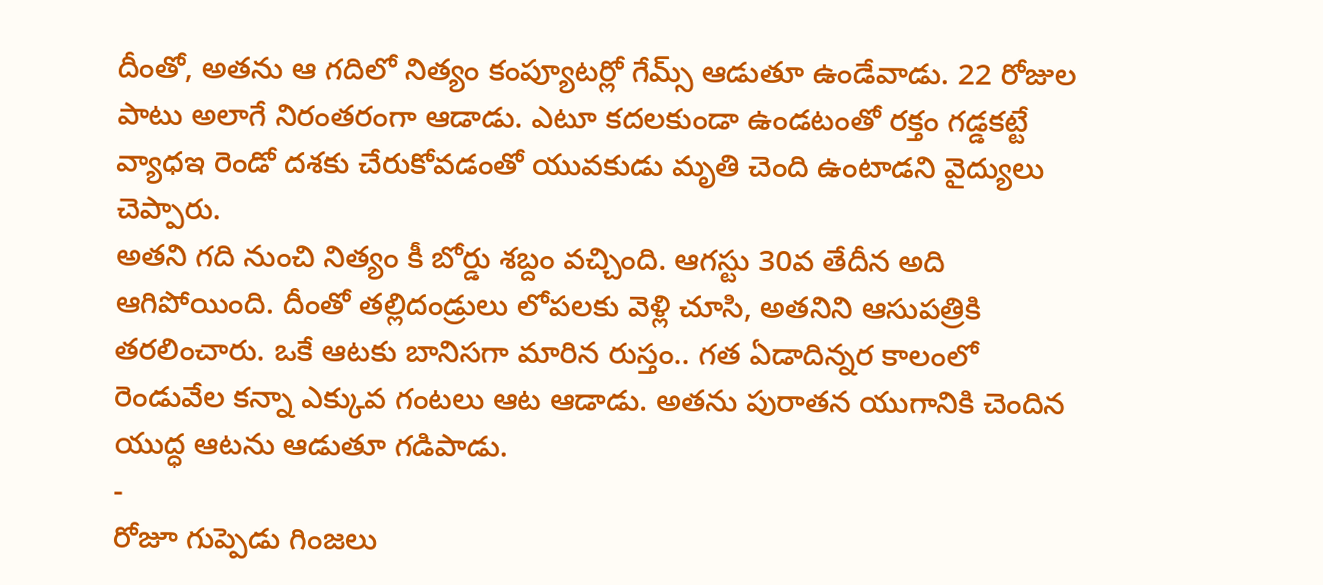దీంతో, అతను ఆ గదిలో నిత్యం కంప్యూటర్లో గేమ్స్ ఆడుతూ ఉండేవాడు. 22 రోజుల పాటు అలాగే నిరంతరంగా ఆడాడు. ఎటూ కదలకుండా ఉండటంతో రక్తం గడ్డకట్టే వ్యాధఇ రెండో దశకు చేరుకోవడంతో యువకుడు మృతి చెంది ఉంటాడని వైద్యులు చెప్పారు.
అతని గది నుంచి నిత్యం కీ బోర్డు శబ్దం వచ్చింది. ఆగస్టు 30వ తేదీన అది ఆగిపోయింది. దీంతో తల్లిదండ్రులు లోపలకు వెళ్లి చూసి, అతనిని ఆసుపత్రికి తరలించారు. ఒకే ఆటకు బానిసగా మారిన రుస్తం.. గత ఏడాదిన్నర కాలంలో రెండువేల కన్నా ఎక్కువ గంటలు ఆట ఆడాడు. అతను పురాతన యుగానికి చెందిన యుద్ధ ఆటను ఆడుతూ గడిపాడు.
-
రోజూ గుప్పెడు గింజలు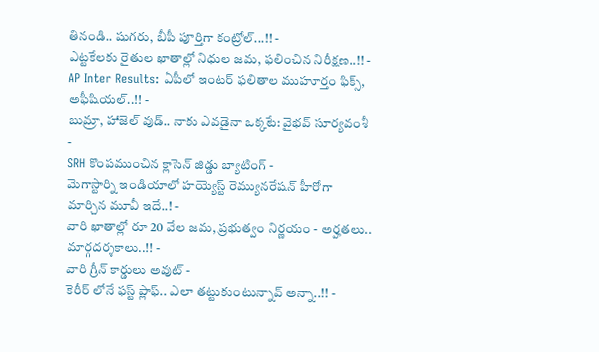తినండి.. షుగరు, బీపీ పూర్తిగా కంట్రోల్...!! -
ఎట్టకేలకు రైతుల ఖాతాల్లో నిధుల జమ, ఫలించిన నిరీక్షణ..!! -
AP Inter Results: ఏపీలో ఇంటర్ ఫలితాల ముహూర్తం ఫిక్స్, అఫీషియల్..!! -
బుమ్రా, హాజెల్ వుడ్.. నాకు ఎవడైనా ఒక్కటే: వైభవ్ సూర్యవంశీ -
SRH కొంపముంచిన క్లాసెన్ జిడ్డు బ్యాటింగ్ -
మెగాస్టార్ని ఇండియాలో హయ్యెస్ట్ రెమ్యునరేషన్ హీరోగా మార్చిన మూవీ ఇదే..! -
వారి ఖాతాల్లో రూ 20 వేల జమ, ప్రభుత్వం నిర్ణయం - అర్హతలు.. మార్గదర్శకాలు..!! -
వారి గ్రీన్ కార్డులు అవుట్ -
కెరీర్ లోనే ఫస్ట్ ప్లాఫ్.. ఎలా తట్టుకుంటున్నావ్ అన్నా..!! -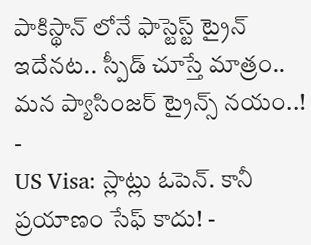పాకిస్థాన్ లోనే ఫాస్టెస్ట్ ట్రైన్ ఇదేనట.. స్పీడ్ చూస్తే మాత్రం.. మన ప్యాసింజర్ ట్రైన్స్ నయం..! -
US Visa: స్లాట్లు ఓపెన్. కానీ ప్రయాణం సేఫ్ కాదు! -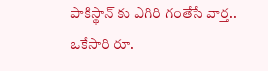పాకిస్థాన్ కు ఎగిరి గంతేసే వార్త.. ఒకేసారి రూ.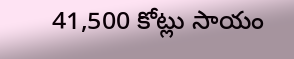41,500 కోట్లు సాయం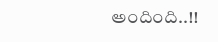అందింది..!!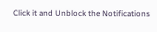Click it and Unblock the Notifications